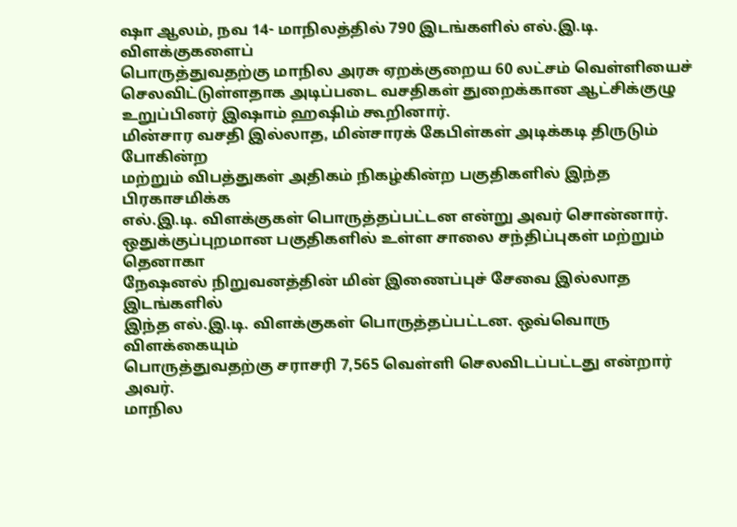ஷா ஆலம், நவ 14- மாநிலத்தில் 790 இடங்களில் எல்.இ.டி. விளக்குகளைப்
பொருத்துவதற்கு மாநில அரசு ஏறக்குறைய 60 லட்சம் வெள்ளியைச்
செலவிட்டுள்ளதாக அடிப்படை வசதிகள் துறைக்கான ஆட்சிக்குழு
உறுப்பினர் இஷாம் ஹஷிம் கூறினார்.
மின்சார வசதி இல்லாத, மின்சாரக் கேபிள்கள் அடிக்கடி திருடும் போகின்ற
மற்றும் விபத்துகள் அதிகம் நிகழ்கின்ற பகுதிகளில் இந்த பிரகாசமிக்க
எல்.இ.டி. விளக்குகள் பொருத்தப்பட்டன என்று அவர் சொன்னார்.
ஒதுக்குப்புறமான பகுதிகளில் உள்ள சாலை சந்திப்புகள் மற்றும் தெனாகா
நேஷனல் நிறுவனத்தின் மின் இணைப்புச் சேவை இல்லாத இடங்களில்
இந்த எல்.இ.டி. விளக்குகள் பொருத்தப்பட்டன. ஒவ்வொரு விளக்கையும்
பொருத்துவதற்கு சராசரி 7,565 வெள்ளி செலவிடப்பட்டது என்றார் அவர்.
மாநில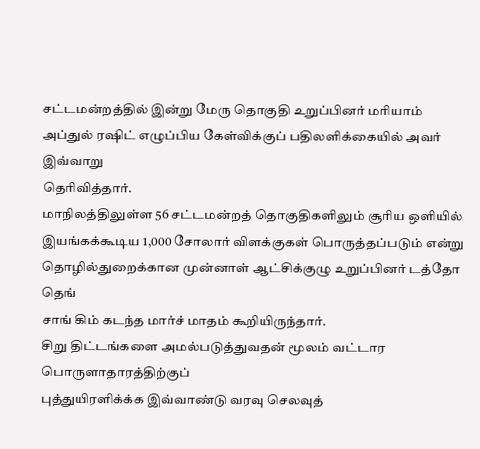சட்டமன்றத்தில் இன்று மேரு தொகுதி உறுப்பினர் மரியாம்
அப்துல் ரஷிட் எழுப்பிய கேள்விக்குப் பதிலளிக்கையில் அவர் இவ்வாறு
தெரிவித்தார்.
மாநிலத்திலுள்ள 56 சட்டமன்றத் தொகுதிகளிலும் சூரிய ஒளியில்
இயங்கக்கூடிய 1,000 சோலார் விளக்குகள் பொருத்தப்படும் என்று
தொழில்துறைக்கான முன்னாள் ஆட்சிக்குழு உறுப்பினர் டத்தோ தெங்
சாங் கிம் கடந்த மார்ச் மாதம் கூறியிருந்தார்.
சிறு திட்டங்களை அமல்படுத்துவதன் மூலம் வட்டார பொருளாதாரத்திற்குப்
புத்துயிரளிக்க்க இவ்வாண்டு வரவு செலவுத்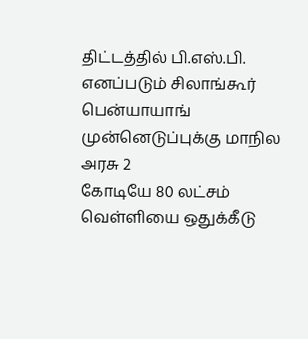திட்டத்தில் பி.எஸ்.பி.
எனப்படும் சிலாங்கூர் பென்யாயாங் முன்னெடுப்புக்கு மாநில அரசு 2
கோடியே 80 லட்சம் வெள்ளியை ஒதுக்கீடு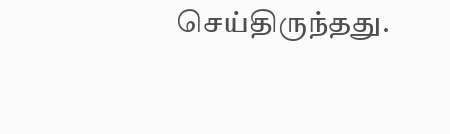செய்திருந்தது.